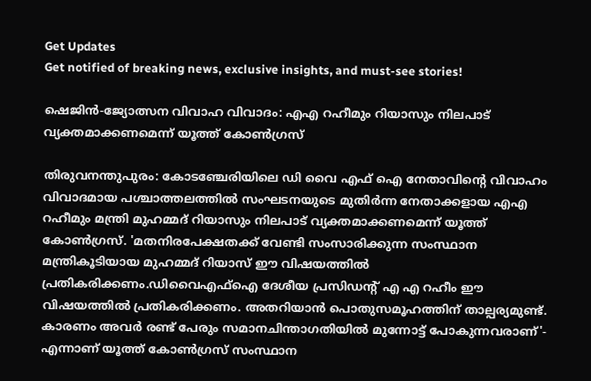Get Updates
Get notified of breaking news, exclusive insights, and must-see stories!

ഷെജിന്‍-ജ്യോത്സന വിവാഹ വിവാദം: എഎ റഹീമും റിയാസും നിലപാട് വ്യക്തമാക്കണമെന്ന് യൂത്ത് കോണ്‍ഗ്രസ്

തിരുവനന്തുപുരം: കോടഞ്ചേരിയിലെ ഡി വൈ എഫ് ഐ നേതാവിന്റെ വിവാഹം വിവാദമായ പശ്ചാത്തലത്തില്‍ സംഘടനയുടെ മുതിർന്ന നേതാക്കളായ എഎ റഹീമും മന്ത്രി മുഹമ്മദ് റിയാസും നിലപാട് വ്യക്തമാക്കണമെന്ന് യൂത്ത് കോണ്‍ഗ്രസ്. 'മതനിരപേക്ഷതക്ക് വേണ്ടി സംസാരിക്കുന്ന സംസ്ഥാന മന്ത്രികൂടിയായ മുഹമ്മദ്‌ റിയാസ് ഈ വിഷയത്തിൽ പ്രതികരിക്കണം.ഡിവൈഎഫ്ഐ ദേശീയ പ്രസിഡന്റ് എ എ റഹീം ഈ വിഷയത്തിൽ പ്രതികരിക്കണം. അതറിയാൻ പൊതുസമൂഹത്തിന് താല്പര്യമുണ്ട്. കാരണം അവർ രണ്ട് പേരും സമാനചിന്താഗതിയിൽ മുന്നോട്ട് പോകുന്നവരാണ്'- എന്നാണ് യൂത്ത് കോണ്‍ഗ്രസ് സംസ്ഥാന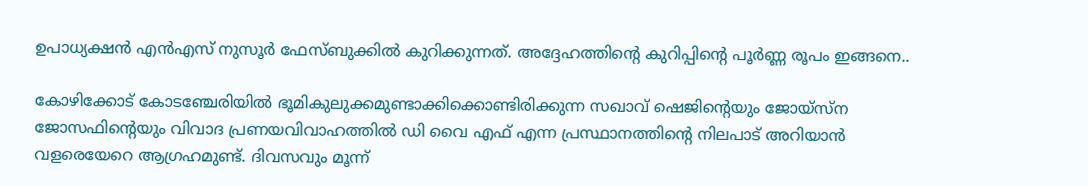ഉപാധ്യക്ഷന്‍ എന്‍എസ് നുസൂർ ഫേസ്ബുക്കില്‍ കുറിക്കുന്നത്. അദ്ദേഹത്തിന്റെ കുറിപ്പിന്റെ പൂർണ്ണ രൂപം ഇങ്ങനെ..

കോഴിക്കോട് കോടഞ്ചേരിയിൽ ഭൂമികുലുക്കമുണ്ടാക്കിക്കൊണ്ടിരിക്കുന്ന സഖാവ് ഷെജിന്റെയും ജോയ്സ്ന ജോസഫിന്റെയും വിവാദ പ്രണയവിവാഹത്തിൽ ഡി വൈ എഫ് എന്ന പ്രസ്ഥാനത്തിന്റെ നിലപാട് അറിയാൻ വളരെയേറെ ആഗ്രഹമുണ്ട്. ദിവസവും മൂന്ന്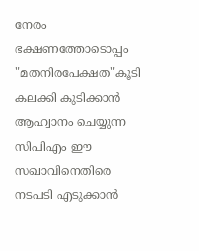നേരം ഭക്ഷണത്തോടൊപ്പം "മതനിരപേക്ഷത"കൂടി കലക്കി കുടിക്കാൻ ആഹ്വാനം ചെയ്യുന്ന സിപിഎം ഈ സഖാവിനെതിരെ നടപടി എടുക്കാൻ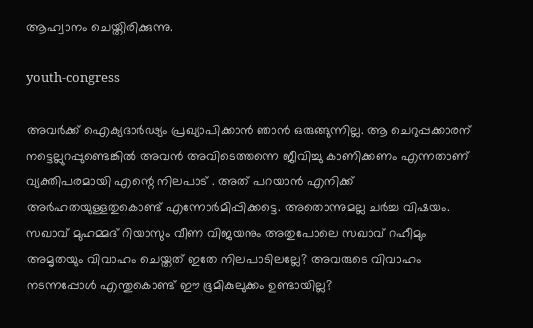ആഹ്വാനം ചെയ്തിരിക്കുന്നു.

youth-congress

അവർക്ക് ഐക്യദാർഢ്യം പ്രഖ്യാപിക്കാൻ ഞാൻ ഒരുങ്ങുന്നില്ല. ആ ചെറുപ്പക്കാരന് നട്ടെല്ലുറപ്പുണ്ടെങ്കിൽ അവൻ അവിടെത്തന്നെ ജീവിച്ചു കാണിക്കണം എന്നതാണ് വ്യക്തിപരമായി എന്റെ നിലപാട് . അത് പറയാൻ എനിക്ക് അർഹതയുള്ളതുകൊണ്ട് എന്നോർമിപ്പിക്കട്ടെ. അതൊന്നുമല്ല ചർച്ച വിഷയം. സഖാവ് മുഹമ്മദ്‌ റിയാസും വീണ വിജയനും അതുപോലെ സഖാവ് റഹീമും അമൃതയും വിവാഹം ചെയ്തത് ഇതേ നിലപാടിലല്ലേ? അവരുടെ വിവാഹം നടന്നപ്പോൾ എന്തുകൊണ്ട് ഈ ഭൂമികുലുക്കം ഉണ്ടായില്ല?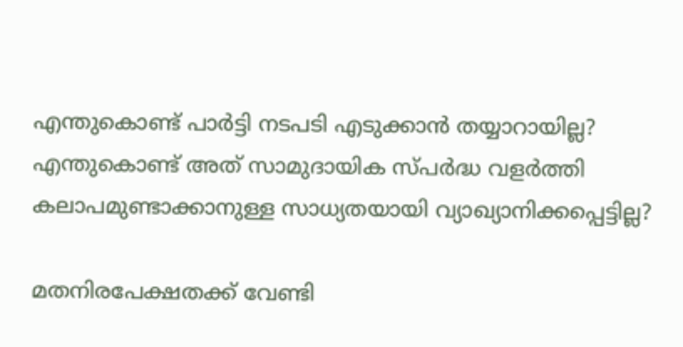എന്തുകൊണ്ട് പാർട്ടി നടപടി എടുക്കാൻ തയ്യാറായില്ല? എന്തുകൊണ്ട് അത് സാമുദായിക സ്പർദ്ധ വളർത്തി കലാപമുണ്ടാക്കാനുള്ള സാധ്യതയായി വ്യാഖ്യാനിക്കപ്പെട്ടില്ല?

മതനിരപേക്ഷതക്ക് വേണ്ടി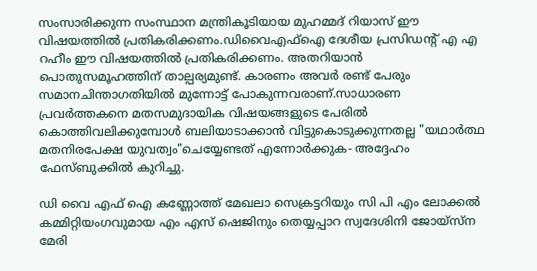സംസാരിക്കുന്ന സംസ്ഥാന മന്ത്രികൂടിയായ മുഹമ്മദ്‌ റിയാസ് ഈ വിഷയത്തിൽ പ്രതികരിക്കണം.ഡിവൈഎഫ്ഐ ദേശീയ പ്രസിഡന്റ് എ എ റഹീം ഈ വിഷയത്തിൽ പ്രതികരിക്കണം. അതറിയാൻ പൊതുസമൂഹത്തിന് താല്പര്യമുണ്ട്. കാരണം അവർ രണ്ട് പേരും സമാനചിന്താഗതിയിൽ മുന്നോട്ട് പോകുന്നവരാണ്.സാധാരണ പ്രവർത്തകനെ മതസമുദായിക വിഷയങ്ങളുടെ പേരിൽ കൊത്തിവലിക്കുമ്പോൾ ബലിയാടാക്കാൻ വിട്ടുകൊടുക്കുന്നതല്ല "യഥാർത്ഥ മതനിരപേക്ഷ യുവത്വം"ചെയ്യേണ്ടത് എന്നോർക്കുക- അദ്ദേഹം ഫേസ്ബുക്കില്‍ കുറിച്ചു.

ഡി വൈ എഫ് ഐ കണ്ണോത്ത് മേഖലാ സെക്രട്ടറിയും സി പി എം ലോക്കല്‍ കമ്മിറ്റിയംഗവുമായ എം എസ് ഷെജിനും തെയ്യപ്പാറ സ്വദേശിനി ജോയ്സ്ന മേരി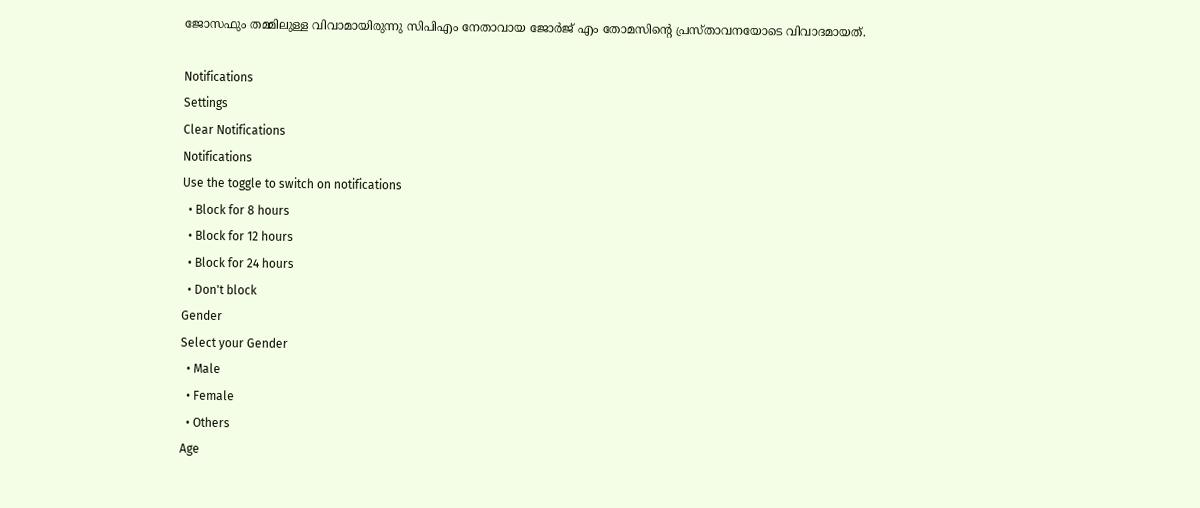ജോസഫും തമ്മിലുള്ള വിവാമായിരുന്നു സിപിഎം നേതാവായ ജോർജ് എം തോമസിന്റെ പ്രസ്താവനയോടെ വിവാദമായത്.

Notifications
Settings
Clear Notifications
Notifications
Use the toggle to switch on notifications
  • Block for 8 hours
  • Block for 12 hours
  • Block for 24 hours
  • Don't block
Gender
Select your Gender
  • Male
  • Female
  • Others
Age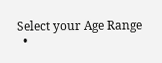Select your Age Range
  •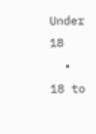Under 18
  • 18 to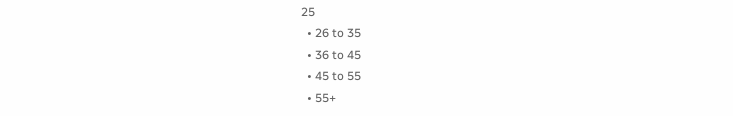25
  • 26 to 35
  • 36 to 45
  • 45 to 55
  • 55+